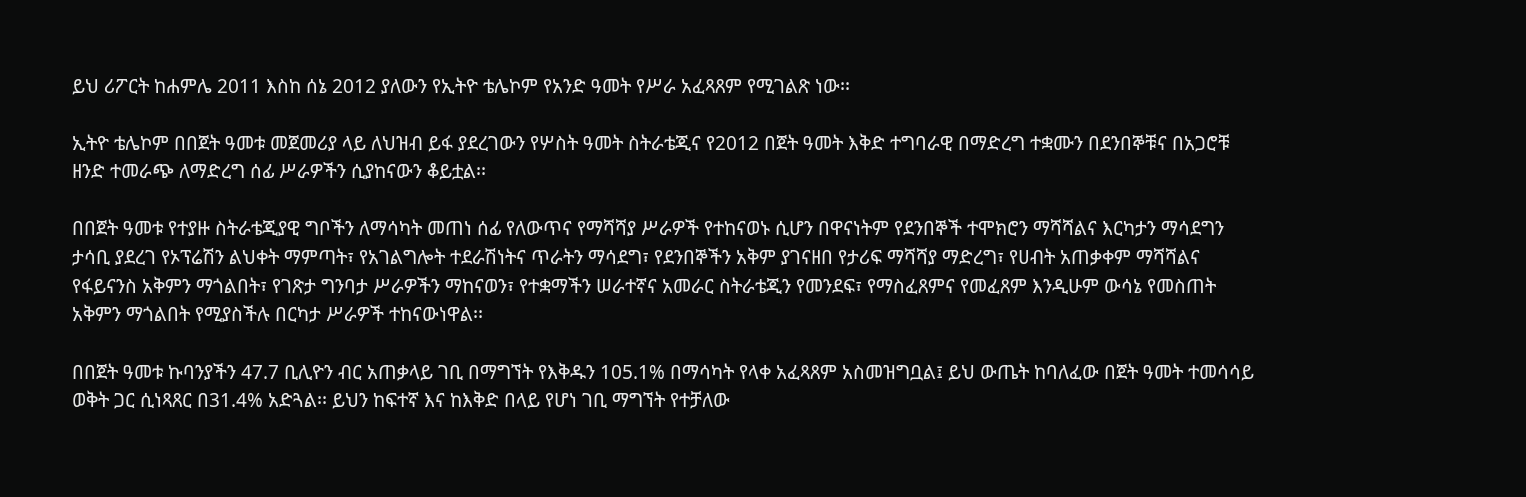ይህ ሪፖርት ከሐምሌ 2011 እስከ ሰኔ 2012 ያለውን የኢትዮ ቴሌኮም የአንድ ዓመት የሥራ አፈጻጸም የሚገልጽ ነው፡፡

ኢትዮ ቴሌኮም በበጀት ዓመቱ መጀመሪያ ላይ ለህዝብ ይፋ ያደረገውን የሦስት ዓመት ስትራቴጂና የ2012 በጀት ዓመት እቅድ ተግባራዊ በማድረግ ተቋሙን በደንበኞቹና በአጋሮቹ ዘንድ ተመራጭ ለማድረግ ሰፊ ሥራዎችን ሲያከናውን ቆይቷል፡፡

በበጀት ዓመቱ የተያዙ ስትራቴጂያዊ ግቦችን ለማሳካት መጠነ ሰፊ የለውጥና የማሻሻያ ሥራዎች የተከናወኑ ሲሆን በዋናነትም የደንበኞች ተሞክሮን ማሻሻልና እርካታን ማሳደግን ታሳቢ ያደረገ የኦፕሬሽን ልህቀት ማምጣት፣ የአገልግሎት ተደራሽነትና ጥራትን ማሳደግ፣ የደንበኞችን አቅም ያገናዘበ የታሪፍ ማሻሻያ ማድረግ፣ የሀብት አጠቃቀም ማሻሻልና የፋይናንስ አቅምን ማጎልበት፣ የገጽታ ግንባታ ሥራዎችን ማከናወን፣ የተቋማችን ሠራተኛና አመራር ስትራቴጂን የመንደፍ፣ የማስፈጸምና የመፈጸም እንዲሁም ውሳኔ የመስጠት አቅምን ማጎልበት የሚያስችሉ በርካታ ሥራዎች ተከናውነዋል፡፡

በበጀት ዓመቱ ኩባንያችን 47.7 ቢሊዮን ብር አጠቃላይ ገቢ በማግኘት የእቅዱን 105.1% በማሳካት የላቀ አፈጻጸም አስመዝግቧል፤ ይህ ውጤት ከባለፈው በጀት ዓመት ተመሳሳይ ወቅት ጋር ሲነጻጸር በ31.4% አድጓል፡፡ ይህን ከፍተኛ እና ከእቅድ በላይ የሆነ ገቢ ማግኘት የተቻለው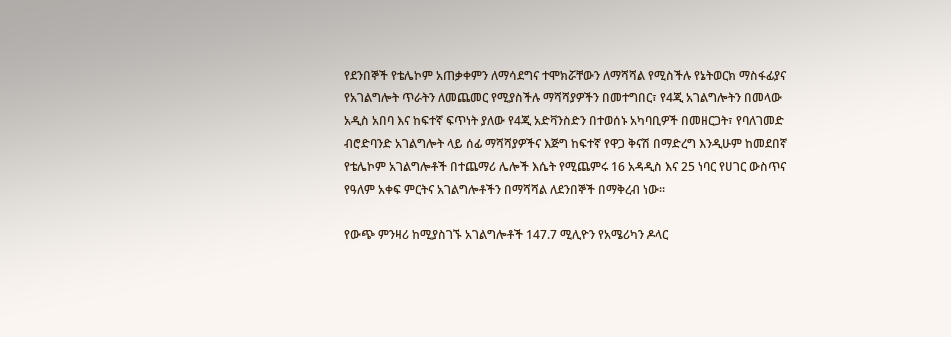የደንበኞች የቴሌኮም አጠቃቀምን ለማሳደግና ተሞክሯቸውን ለማሻሻል የሚስችሉ የኔትወርክ ማስፋፊያና የአገልግሎት ጥራትን ለመጨመር የሚያስችሉ ማሻሻያዎችን በመተግበር፣ የ4ጂ አገልግሎትን በመላው አዲስ አበባ እና ከፍተኛ ፍጥነት ያለው የ4ጂ አድቫንስድን በተወሰኑ አካባቢዎች በመዘርጋት፣ የባለገመድ ብሮድባንድ አገልግሎት ላይ ሰፊ ማሻሻያዎችና እጅግ ከፍተኛ የዋጋ ቅናሽ በማድረግ እንዲሁም ከመደበኛ የቴሌኮም አገልግሎቶች በተጨማሪ ሌሎች እሴት የሚጨምሩ 16 አዳዲስ እና 25 ነባር የሀገር ውስጥና የዓለም አቀፍ ምርትና አገልግሎቶችን በማሻሻል ለደንበኞች በማቅረብ ነው፡፡

የውጭ ምንዛሪ ከሚያስገኙ አገልግሎቶች 147.7 ሚሊዮን የአሜሪካን ዶላር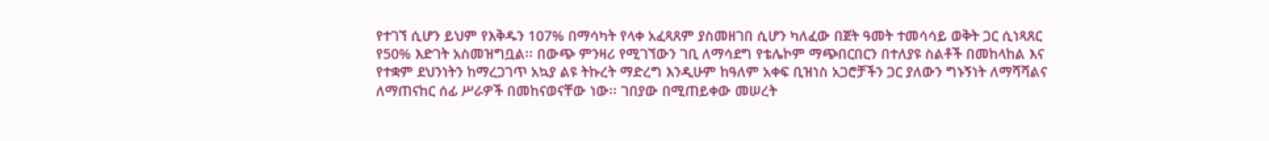የተገኘ ሲሆን ይህም የእቅዱን 107% በማሳካት የላቀ አፈጻጸም ያስመዘገበ ሲሆን ካለፈው በጀት ዓመት ተመሳሳይ ወቅት ጋር ሲነጻጸር የ50% እድገት አስመዝግቧል፡፡ በውጭ ምንዛሪ የሚገኘውን ገቢ ለማሳደግ የቴሌኮም ማጭበርበርን በተለያዩ ስልቶች በመከላከል እና የተቋም ደህንነትን ከማረጋገጥ አኳያ ልዩ ትኩረት ማድረግ እንዲሁም ከዓለም አቀፍ ቢዝነስ አጋሮቻችን ጋር ያለውን ግኑኝነት ለማሻሻልና ለማጠናከር ሰፊ ሥራዎች በመከናወናቸው ነው፡፡ ገበያው በሚጠይቀው መሠረት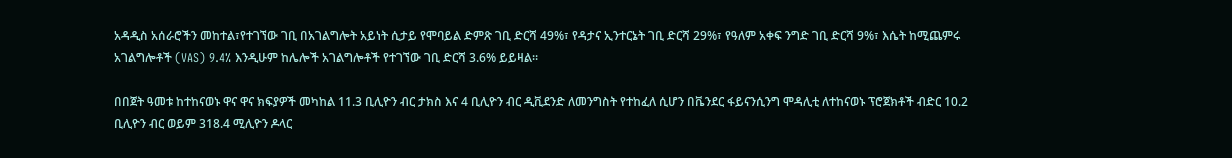አዳዲስ አሰራሮችን መከተል፣የተገኘው ገቢ በአገልግሎት አይነት ሲታይ የሞባይል ድምጽ ገቢ ድርሻ 49%፣ የዳታና ኢንተርኔት ገቢ ድርሻ 29%፣ የዓለም አቀፍ ንግድ ገቢ ድርሻ 9%፣ እሴት ከሚጨምሩ አገልግሎቶች (VAS) 9.4% እንዲሁም ከሌሎች አገልግሎቶች የተገኘው ገቢ ድርሻ 3.6% ይይዛል፡፡

በበጀት ዓመቱ ከተከናወኑ ዋና ዋና ክፍያዎች መካከል 11.3 ቢሊዮን ብር ታክስ እና 4 ቢሊዮን ብር ዲቪደንድ ለመንግስት የተከፈለ ሲሆን በቬንደር ፋይናንሲንግ ሞዳሊቲ ለተከናወኑ ፕሮጀክቶች ብድር 10.2 ቢሊዮን ብር ወይም 318.4 ሚሊዮን ዶላር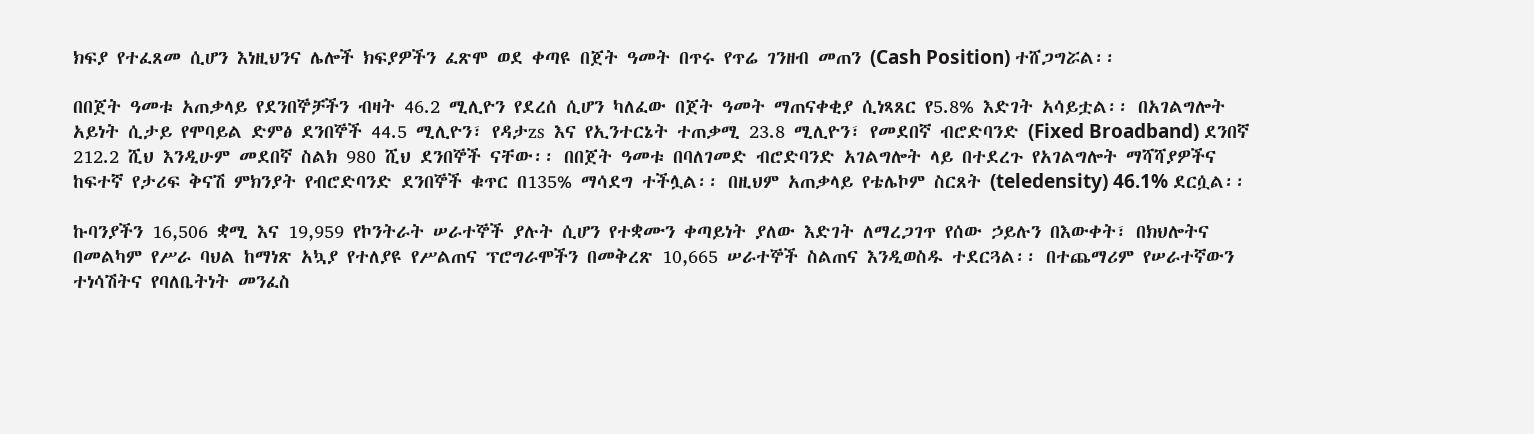ክፍያ የተፈጸመ ሲሆን እነዚህንና ሌሎች ክፍያዎችን ፈጽሞ ወደ ቀጣዩ በጀት ዓመት በጥሩ የጥሬ ገንዘብ መጠን (Cash Position) ተሸጋግሯል፡፡

በበጀት ዓመቱ አጠቃላይ የደንበኞቻችን ብዛት 46.2 ሚሊዮን የደረሰ ሲሆን ካለፈው በጀት ዓመት ማጠናቀቂያ ሲነጻጸር የ5.8% እድገት አሳይቷል፡፡ በአገልግሎት አይነት ሲታይ የሞባይል ድምፅ ደንበኞች 44.5 ሚሊዮን፣ የዳታzs እና የኢንተርኔት ተጠቃሚ 23.8 ሚሊዮን፣ የመደበኛ ብሮድባንድ (Fixed Broadband) ደንበኛ 212.2 ሺህ እንዲሁም መደበኛ ስልክ 980 ሺህ ደንበኞች ናቸው፡፡ በበጀት ዓመቱ በባለገመድ ብሮድባንድ አገልግሎት ላይ በተደረጉ የአገልግሎት ማሻሻያዎችና ከፍተኛ የታሪፍ ቅናሽ ምክንያት የብሮድባንድ ደንበኞች ቁጥር በ135% ማሳደግ ተችሏል፡፡ በዚህም አጠቃላይ የቴሌኮም ስርጸት (teledensity) 46.1% ደርሷል፡፡

ኩባንያችን 16,506 ቋሚ እና 19,959 የኮንትራት ሠራተኞች ያሉት ሲሆን የተቋሙን ቀጣይነት ያለው እድገት ለማረጋገጥ የሰው ኃይሉን በእውቀት፣ በክህሎትና በመልካም የሥራ ባህል ከማነጽ አኳያ የተለያዩ የሥልጠና ፕሮግራሞችን በመቅረጽ 10,665 ሠራተኞች ስልጠና እንዲወስዱ ተደርጓል፡፡ በተጨማሪም የሠራተኛውን ተነሳሽትና የባለቤትነት መንፈስ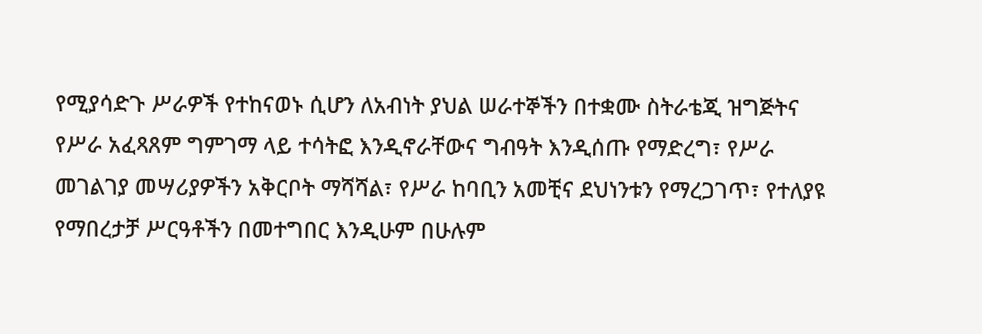የሚያሳድጉ ሥራዎች የተከናወኑ ሲሆን ለአብነት ያህል ሠራተኞችን በተቋሙ ስትራቴጂ ዝግጅትና የሥራ አፈጻጸም ግምገማ ላይ ተሳትፎ እንዲኖራቸውና ግብዓት እንዲሰጡ የማድረግ፣ የሥራ መገልገያ መሣሪያዎችን አቅርቦት ማሻሻል፣ የሥራ ከባቢን አመቺና ደህነንቱን የማረጋገጥ፣ የተለያዩ የማበረታቻ ሥርዓቶችን በመተግበር እንዲሁም በሁሉም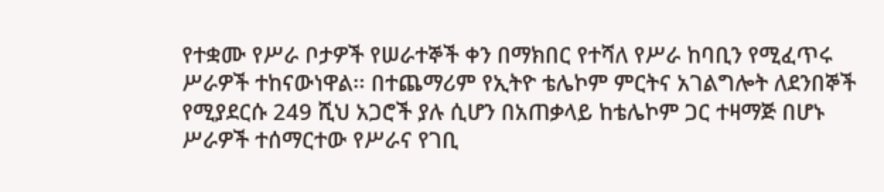የተቋሙ የሥራ ቦታዎች የሠራተኞች ቀን በማክበር የተሻለ የሥራ ከባቢን የሚፈጥሩ ሥራዎች ተከናውነዋል፡፡ በተጨማሪም የኢትዮ ቴሌኮም ምርትና አገልግሎት ለደንበኞች የሚያደርሱ 249 ሺህ አጋሮች ያሉ ሲሆን በአጠቃላይ ከቴሌኮም ጋር ተዛማጅ በሆኑ ሥራዎች ተሰማርተው የሥራና የገቢ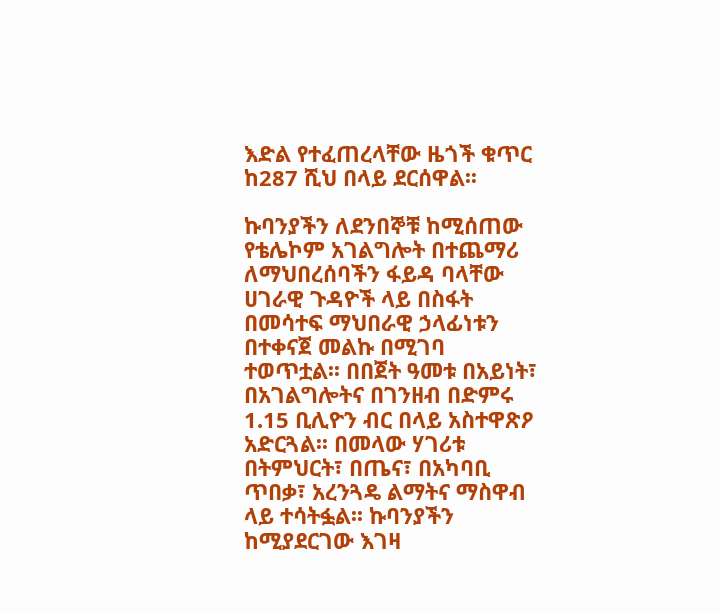እድል የተፈጠረላቸው ዜጎች ቁጥር ከ287 ሺህ በላይ ደርሰዋል፡፡

ኩባንያችን ለደንበኞቹ ከሚሰጠው የቴሌኮም አገልግሎት በተጨማሪ ለማህበረሰባችን ፋይዳ ባላቸው ሀገራዊ ጉዳዮች ላይ በስፋት በመሳተፍ ማህበራዊ ኃላፊነቱን በተቀናጀ መልኩ በሚገባ ተወጥቷል፡፡ በበጀት ዓመቱ በአይነት፣ በአገልግሎትና በገንዘብ በድምሩ 1.15 ቢሊዮን ብር በላይ አስተዋጽዖ አድርጓል፡፡ በመላው ሃገሪቱ በትምህርት፣ በጤና፣ በአካባቢ ጥበቃ፣ አረንጓዴ ልማትና ማስዋብ ላይ ተሳትፏል፡፡ ኩባንያችን ከሚያደርገው እገዛ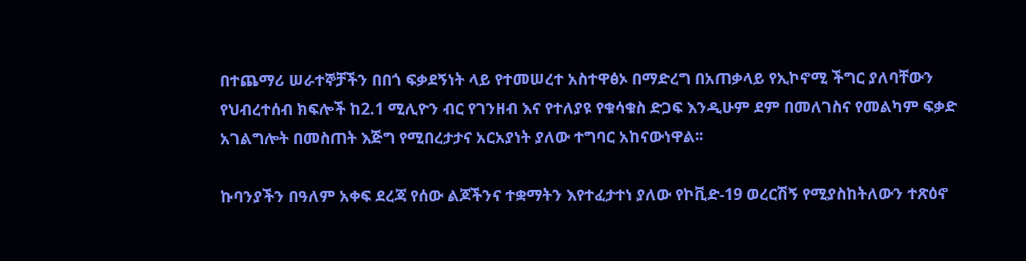በተጨማሪ ሠራተኞቻችን በበጎ ፍቃደኝነት ላይ የተመሠረተ አስተዋፅኦ በማድረግ በአጠቃላይ የኢኮኖሚ ችግር ያለባቸውን የህብረተሰብ ክፍሎች ከ2.1 ሚሊዮን ብር የገንዘብ እና የተለያዩ የቁሳቁስ ድጋፍ እንዲሁም ደም በመለገስና የመልካም ፍቃድ አገልግሎት በመስጠት እጅግ የሚበረታታና አርአያነት ያለው ተግባር አከናውነዋል፡፡

ኩባንያችን በዓለም አቀፍ ደረጃ የሰው ልጆችንና ተቋማትን እየተፈታተነ ያለው የኮቪድ-19 ወረርሽኝ የሚያስከትለውን ተጽዕኖ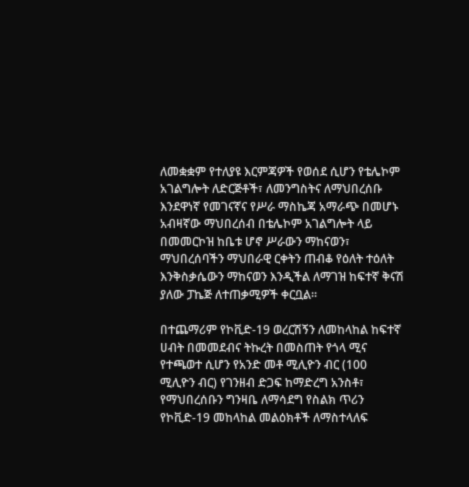ለመቋቋም የተለያዩ እርምጃዎች የወሰደ ሲሆን የቴሌኮም አገልግሎት ለድርጅቶች፣ ለመንግስትና ለማህበረሰቡ እንደዋነኛ የመገናኛና የሥራ ማስኬጃ አማራጭ በመሆኑ አብዛኛው ማህበረሰብ በቴሌኮም አገልግሎት ላይ በመመርኮዝ ከቤቱ ሆኖ ሥራውን ማከናወን፣ ማህበረሰባችን ማህበራዊ ርቀትን ጠብቆ የዕለት ተዕለት እንቅስቃሴውን ማከናወን እንዲችል ለማገዝ ከፍተኛ ቅናሽ ያለው ፓኬጅ ለተጠቃሚዎች ቀርቧል፡፡

በተጨማሪም የኮቪድ-19 ወረርሽኝን ለመከላከል ከፍተኛ ሀብት በመመደብና ትኩረት በመስጠት የጎላ ሚና የተጫወተ ሲሆን የአንድ መቶ ሚሊዮን ብር (100 ሚሊዮን ብር) የገንዘብ ድጋፍ ከማድረግ አንስቶ፣ የማህበረሰቡን ግንዛቤ ለማሳደግ የስልክ ጥሪን የኮቪድ-19 መከላከል መልዕክቶች ለማስተላለፍ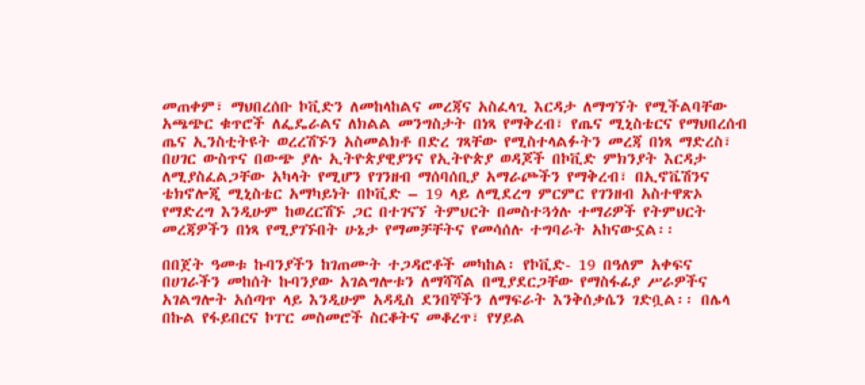መጠቀም፣ ማህበረሰቡ ኮቪድን ለመከላከልና መረጃና አስፈላጊ እርዳታ ለማግኘት የሚችልባቸው አጫጭር ቁጥሮች ለፌዴራልና ለክልል መንግስታት በነጻ የማቅረብ፣ የጤና ሚኒስቴርና የማህበረሰብ ጤና ኢንስቲትዩት ወረረሽኙን አስመልክቶ በድረ ገጻቸው የሚስተላልፉትን መረጃ በነጻ ማድረስ፣ በሀገር ውስጥና በውጭ ያሉ ኢትዮጵያዊያንና የኢትዮጵያ ወዳጆች በኮቪድ ምክንያት እርዳታ ለሚያስፈልጋቸው አካላት የሚሆን የገንዘብ ማሰባሰቢያ አማራጮችን የማቅረብ፣ በኢኖቬሽንና ቴክኖሎጂ ሚኒስቴር አማካይነት በኮቪድ – 19 ላይ ለሚደረግ ምርምር የገንዘብ አስተዋጽኦ የማድረግ እንዲሁም ከወረርሽኙ ጋር በተገናኘ ትምህርት በመስተጓጎሉ ተማሪዎች የትምህርት መረጃዎችን በነጻ የሚያገኙበት ሁኔታ የማመቻቸትና የመሳሰሉ ተግባራት አከናውኗል፡፡

በበጀት ዓመቱ ኩባንያችን ከገጠሙት ተጋዳሮቶች መካከል፡ የኮቪድ- 19 በዓለም አቀፍና በሀገራችን መከሰት ኩባንያው አገልግሎቱን ለማሻሻል በሚያደርጋቸው የማስፋፊያ ሥራዎችና አገልግሎት አሰጣጥ ላይ እንዲሁም አዳዲስ ደንበኞችን ለማፍራት እንቅሰቃሴን ገድቧል፡፡ በሌላ በኩል የፋይበርና ኮፐር መስመሮች ስርቆትና መቆረጥ፣ የሃይል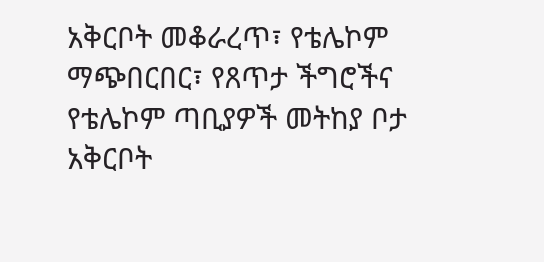አቅርቦት መቆራረጥ፣ የቴሌኮም ማጭበርበር፣ የጸጥታ ችግሮችና የቴሌኮም ጣቢያዎች መትከያ ቦታ አቅርቦት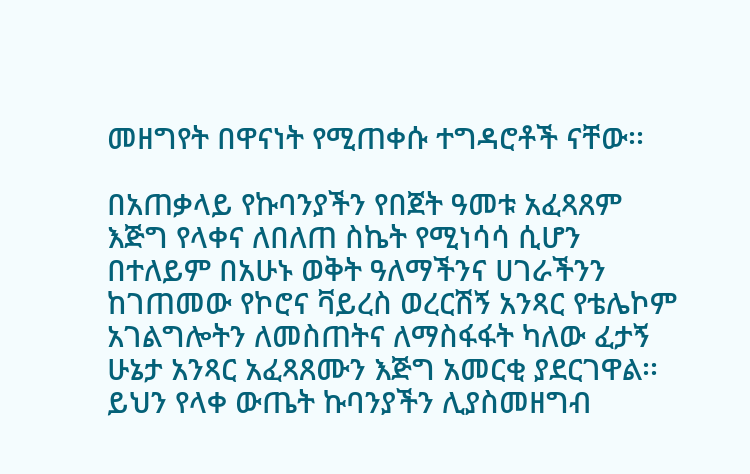መዘግየት በዋናነት የሚጠቀሱ ተግዳሮቶች ናቸው፡፡

በአጠቃላይ የኩባንያችን የበጀት ዓመቱ አፈጻጸም እጅግ የላቀና ለበለጠ ስኬት የሚነሳሳ ሲሆን በተለይም በአሁኑ ወቅት ዓለማችንና ሀገራችንን ከገጠመው የኮሮና ቫይረስ ወረርሽኝ አንጻር የቴሌኮም አገልግሎትን ለመስጠትና ለማስፋፋት ካለው ፈታኝ ሁኔታ አንጻር አፈጻጸሙን እጅግ አመርቂ ያደርገዋል፡፡ ይህን የላቀ ውጤት ኩባንያችን ሊያስመዘግብ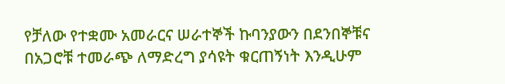የቻለው የተቋሙ አመራርና ሠራተኞች ኩባንያውን በደንበኞቹና በአጋሮቹ ተመራጭ ለማድረግ ያሳዩት ቁርጠኝነት እንዲሁም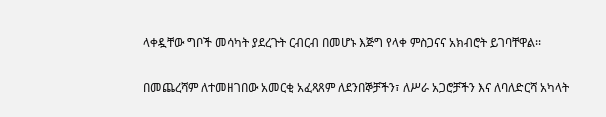ላቀዷቸው ግቦች መሳካት ያደረጉት ርብርብ በመሆኑ እጅግ የላቀ ምስጋናና አክብሮት ይገባቸዋል፡፡

በመጨረሻም ለተመዘገበው አመርቂ አፈጻጸም ለደንበኞቻችን፣ ለሥራ አጋሮቻችን እና ለባለድርሻ አካላት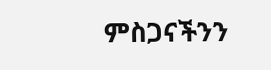ምስጋናችንን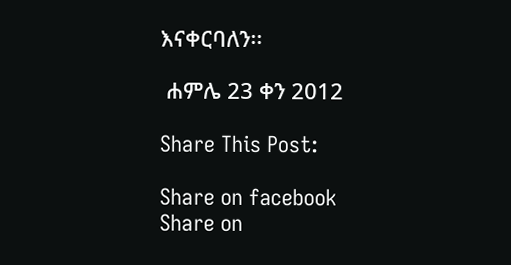እናቀርባለን፡፡

 ሐምሌ 23 ቀን 2012

Share This Post:

Share on facebook
Share on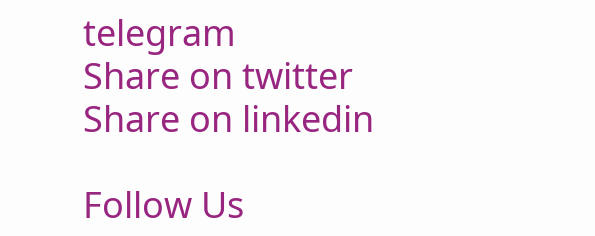telegram
Share on twitter
Share on linkedin

Follow Us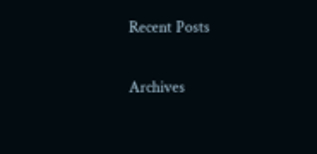Recent Posts

Archives